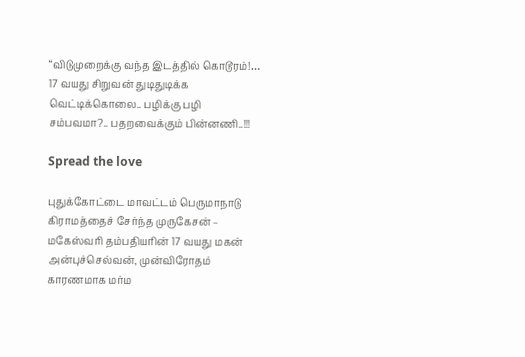“விடுமுறைக்கு வந்த இடத்தில் கொடூரம்!… 17 வயது சிறுவன் துடிதுடிக்க வெட்டிக்கொலை.. பழிக்கு பழி சம்பவமா?.. பதறவைக்கும் பின்னணி..!!!

Spread the love

புதுக்கோட்டை மாவட்டம் பெருமாநாடு கிராமத்தைச் சேர்ந்த முருகேசன் – மகேஸ்வரி தம்பதியரின் 17 வயது மகன் அன்புச்செல்வன், முன்விரோதம் காரணமாக மர்ம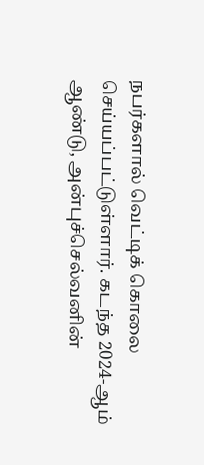நபர்களால் வெட்டிக் கொலை செய்யப்பட்டுள்ளார். கடந்த 2024-ஆம் ஆண்டு, அன்புச்செல்வனின்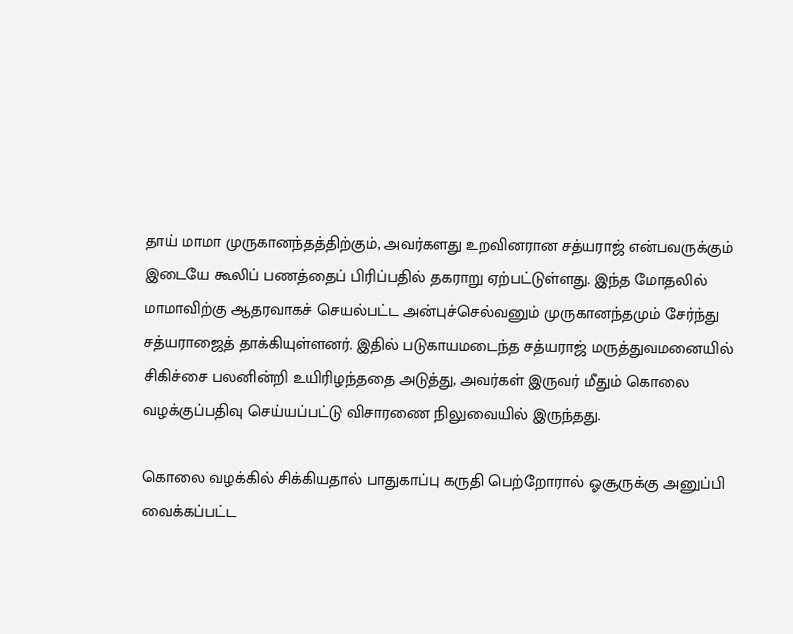தாய் மாமா முருகானந்தத்திற்கும், அவர்களது உறவினரான சத்யராஜ் என்பவருக்கும் இடையே கூலிப் பணத்தைப் பிரிப்பதில் தகராறு ஏற்பட்டுள்ளது. இந்த மோதலில் மாமாவிற்கு ஆதரவாகச் செயல்பட்ட அன்புச்செல்வனும் முருகானந்தமும் சேர்ந்து சத்யராஜைத் தாக்கியுள்ளனர். இதில் படுகாயமடைந்த சத்யராஜ் மருத்துவமனையில் சிகிச்சை பலனின்றி உயிரிழந்ததை அடுத்து, அவர்கள் இருவர் மீதும் கொலை வழக்குப்பதிவு செய்யப்பட்டு விசாரணை நிலுவையில் இருந்தது.

கொலை வழக்கில் சிக்கியதால் பாதுகாப்பு கருதி பெற்றோரால் ஓசூருக்கு அனுப்பி வைக்கப்பட்ட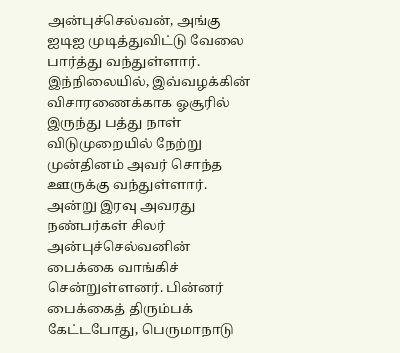அன்புச்செல்வன், அங்கு ஐடிஐ முடித்துவிட்டு வேலை பார்த்து வந்துள்ளார். இந்நிலையில், இவ்வழக்கின் விசாரணைக்காக ஓசூரில் இருந்து பத்து நாள் விடுமுறையில் நேற்று முன்தினம் அவர் சொந்த ஊருக்கு வந்துள்ளார். அன்று இரவு அவரது நண்பர்கள் சிலர் அன்புச்செல்வனின் பைக்கை வாங்கிச் சென்றுள்ளனர். பின்னர் பைக்கைத் திரும்பக் கேட்டபோது, பெருமாநாடு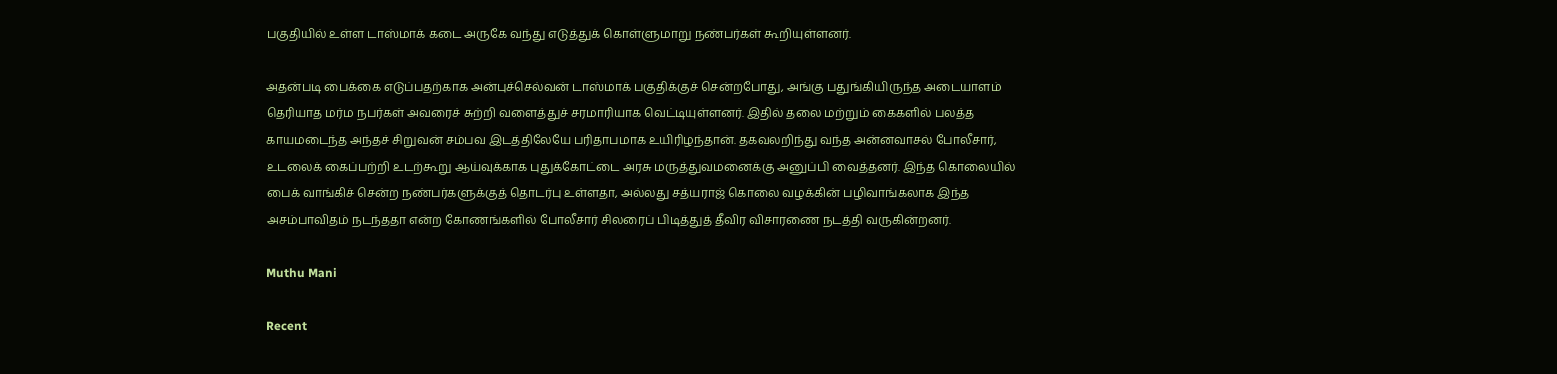பகுதியில் உள்ள டாஸ்மாக் கடை அருகே வந்து எடுத்துக் கொள்ளுமாறு நண்பர்கள் கூறியுள்ளனர்.

அதன்படி பைக்கை எடுப்பதற்காக அன்புச்செல்வன் டாஸ்மாக் பகுதிக்குச் சென்றபோது, அங்கு பதுங்கியிருந்த அடையாளம் தெரியாத மர்ம நபர்கள் அவரைச் சுற்றி வளைத்துச் சரமாரியாக வெட்டியுள்ளனர். இதில் தலை மற்றும் கைகளில் பலத்த காயமடைந்த அந்தச் சிறுவன் சம்பவ இடத்திலேயே பரிதாபமாக உயிரிழந்தான். தகவலறிந்து வந்த அன்னவாசல் போலீசார், உடலைக் கைப்பற்றி உடற்கூறு ஆய்வுக்காக புதுக்கோட்டை அரசு மருத்துவமனைக்கு அனுப்பி வைத்தனர். இந்த கொலையில் பைக் வாங்கிச் சென்ற நண்பர்களுக்குத் தொடர்பு உள்ளதா, அல்லது சத்யராஜ் கொலை வழக்கின் பழிவாங்கலாக இந்த அசம்பாவிதம் நடந்ததா என்ற கோணங்களில் போலீசார் சிலரைப் பிடித்துத் தீவிர விசாரணை நடத்தி வருகின்றனர்.

Muthu Mani

Recent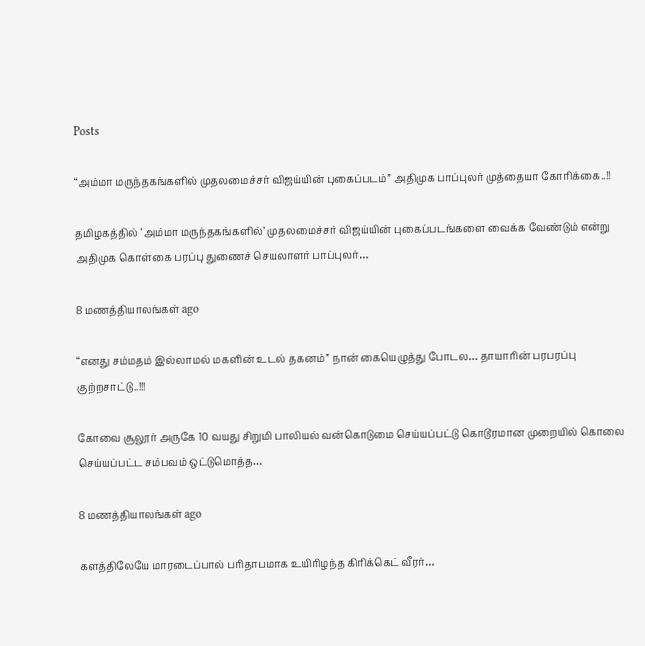Posts

“அம்மா மருந்தகங்களில் முதலமைச்சர் விஜய்யின் புகைப்படம்” அதிமுக பாப்புலர் முத்தையா கோரிக்கை..!!

தமிழகத்தில் ‘அம்மா மருந்தகங்களில்’ முதலமைச்சர் விஜய்யின் புகைப்படங்களை வைக்க வேண்டும் என்று அதிமுக கொள்கை பரப்பு துணைச் செயலாளர் பாப்புலர்…

8 மணத்தியாலங்கள் ago

“எனது சம்மதம் இல்லாமல் மகளின் உடல் தகனம்” நான் கையெழுத்து போடல… தாயாரின் பரபரப்பு குற்றசாட்டு..!!!

கோவை சூலூர் அருகே 10 வயது சிறுமி பாலியல் வன்கொடுமை செய்யப்பட்டு கொடூரமான முறையில் கொலை செய்யப்பட்ட சம்பவம் ஒட்டுமொத்த…

8 மணத்தியாலங்கள் ago

களத்திலேயே மாரடைப்பால் பரிதாபமாக உயிரிழந்த கிரிக்கெட் வீரர்…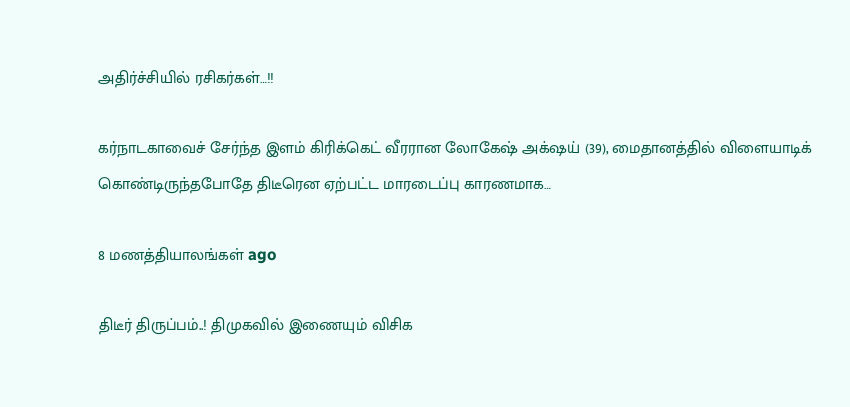அதிர்ச்சியில் ரசிகர்கள்…!!

கர்நாடகாவைச் சேர்ந்த இளம் கிரிக்கெட் வீரரான லோகேஷ் அக்‌ஷய் (39), மைதானத்தில் விளையாடிக் கொண்டிருந்தபோதே திடீரென ஏற்பட்ட மாரடைப்பு காரணமாக…

8 மணத்தியாலங்கள் ago

திடீர் திருப்பம்..! திமுகவில் இணையும் விசிக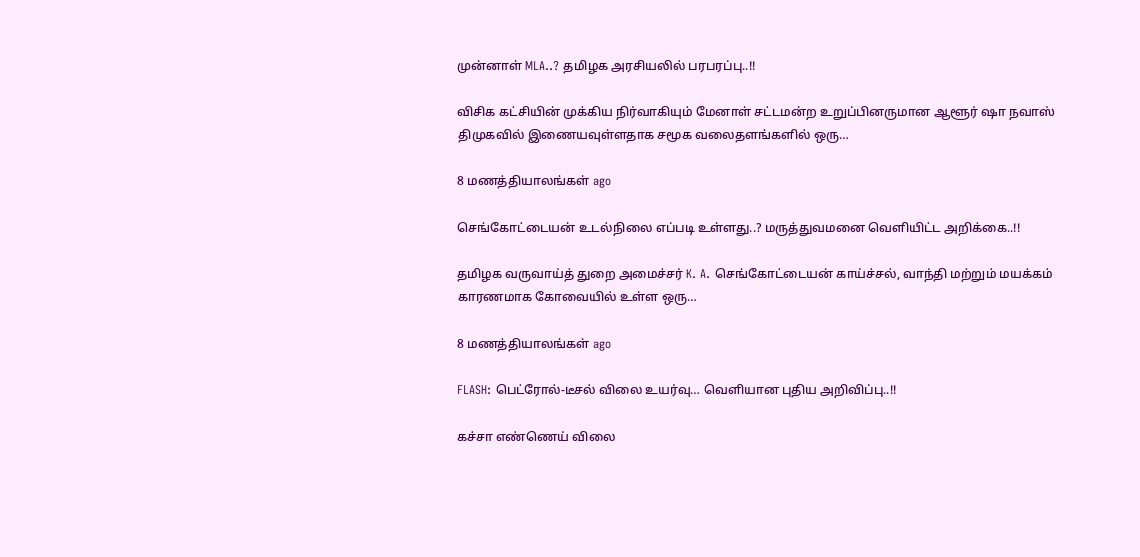முன்னாள் MLA..? தமிழக அரசியலில் பரபரப்பு..!!

விசிக கட்சியின் முக்கிய நிர்வாகியும் மேனாள் சட்டமன்ற உறுப்பினருமான ஆளூர் ஷா நவாஸ் திமுகவில் இணையவுள்ளதாக சமூக வலைதளங்களில் ஒரு…

8 மணத்தியாலங்கள் ago

செங்கோட்டையன் உடல்நிலை எப்படி உள்ளது..? மருத்துவமனை வெளியிட்ட அறிக்கை..!!

தமிழக வருவாய்த் துறை அமைச்சர் K. A. செங்கோட்டையன் காய்ச்சல், வாந்தி மற்றும் மயக்கம் காரணமாக கோவையில் உள்ள ஒரு…

8 மணத்தியாலங்கள் ago

FLASH: பெட்ரோல்-டீசல் விலை உயர்வு… வெளியான புதிய அறிவிப்பு..!!

கச்சா எண்ணெய் விலை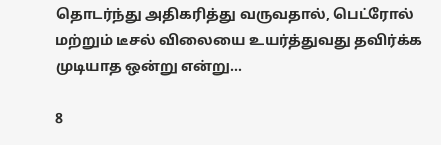தொடர்ந்து அதிகரித்து வருவதால், பெட்ரோல் மற்றும் டீசல் விலையை உயர்த்துவது தவிர்க்க முடியாத ஒன்று என்று…

8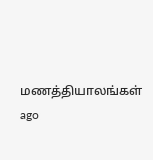மணத்தியாலங்கள் ago